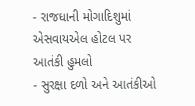- રાજધાની મોગાદિશુમાં એસવાયએલ હોટલ પર આતંકી હુમલો
- સુરક્ષા દળો અને આતંકીઓ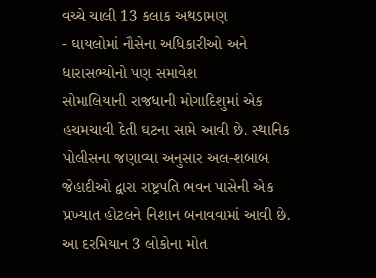વચ્ચે ચાલી 13 કલાક અથડામણ
- ઘાયલોમાં નૌસેના અધિકારીઓ અને ધારાસભ્યોનો પણ સમાવેશ
સોમાલિયાની રાજધાની મોગાદિશુમાં એક હચમચાવી દેતી ઘટના સામે આવી છે. સ્થાનિક પોલીસના જણાવ્યા અનુસાર અલ-શબાબ જેહાદીઓ દ્વારા રાષ્ટ્રપતિ ભવન પાસેની એક પ્રખ્યાત હોટલને નિશાન બનાવવામાં આવી છે. આ દરમિયાન 3 લોકોના મોત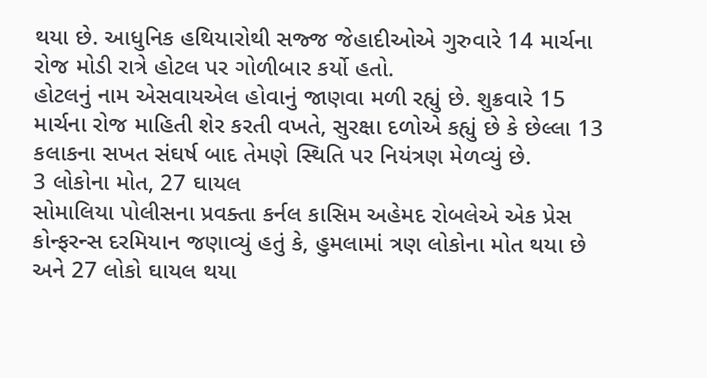થયા છે. આધુનિક હથિયારોથી સજ્જ જેહાદીઓએ ગુરુવારે 14 માર્ચના રોજ મોડી રાત્રે હોટલ પર ગોળીબાર કર્યો હતો.
હોટલનું નામ એસવાયએલ હોવાનું જાણવા મળી રહ્યું છે. શુક્રવારે 15 માર્ચના રોજ માહિતી શેર કરતી વખતે, સુરક્ષા દળોએ કહ્યું છે કે છેલ્લા 13 કલાકના સખત સંઘર્ષ બાદ તેમણે સ્થિતિ પર નિયંત્રણ મેળવ્યું છે.
3 લોકોના મોત, 27 ઘાયલ
સોમાલિયા પોલીસના પ્રવક્તા કર્નલ કાસિમ અહેમદ રોબલેએ એક પ્રેસ કોન્ફરન્સ દરમિયાન જણાવ્યું હતું કે, હુમલામાં ત્રણ લોકોના મોત થયા છે અને 27 લોકો ઘાયલ થયા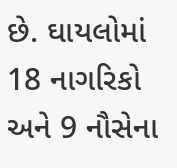છે. ઘાયલોમાં 18 નાગરિકો અને 9 નૌસેના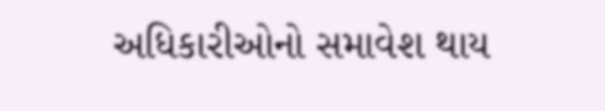અધિકારીઓનો સમાવેશ થાય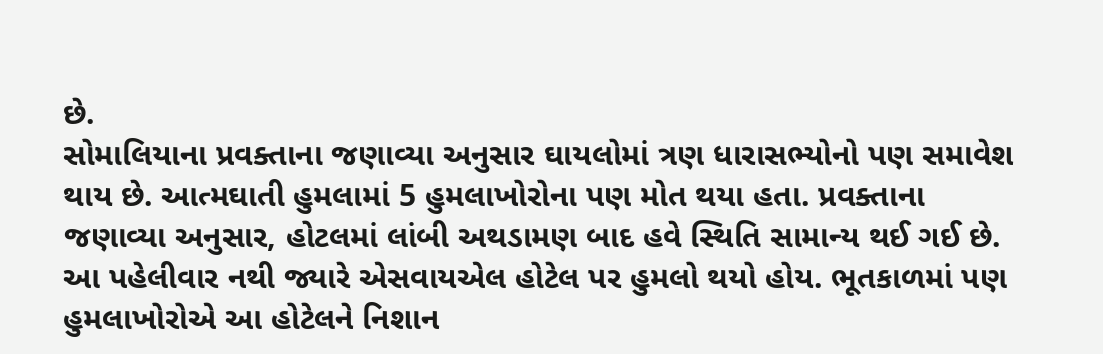છે.
સોમાલિયાના પ્રવક્તાના જણાવ્યા અનુસાર ઘાયલોમાં ત્રણ ધારાસભ્યોનો પણ સમાવેશ થાય છે. આત્મઘાતી હુમલામાં 5 હુમલાખોરોના પણ મોત થયા હતા. પ્રવક્તાના જણાવ્યા અનુસાર, હોટલમાં લાંબી અથડામણ બાદ હવે સ્થિતિ સામાન્ય થઈ ગઈ છે.
આ પહેલીવાર નથી જ્યારે એસવાયએલ હોટેલ પર હુમલો થયો હોય. ભૂતકાળમાં પણ હુમલાખોરોએ આ હોટેલને નિશાન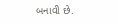બનાવી છે.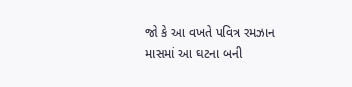જો કે આ વખતે પવિત્ર રમઝાન માસમાં આ ઘટના બની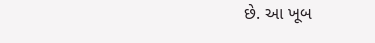છે. આ ખૂબ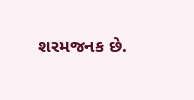શરમજનક છે.